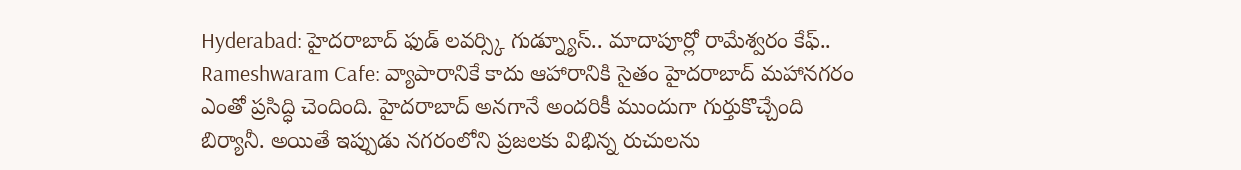Hyderabad: హైదరాబాద్ ఫుడ్ లవర్స్కి గుడ్న్యూస్.. మాదాపూర్లో రామేశ్వరం కేఫ్..
Rameshwaram Cafe: వ్యాపారానికే కాదు ఆహారానికి సైతం హైదరాబాద్ మహానగరం ఎంతో ప్రసిద్ధి చెందింది. హైదరాబాద్ అనగానే అందరికీ ముందుగా గుర్తుకొచ్చేంది బిర్యానీ. అయితే ఇప్పుడు నగరంలోని ప్రజలకు విభిన్న రుచులను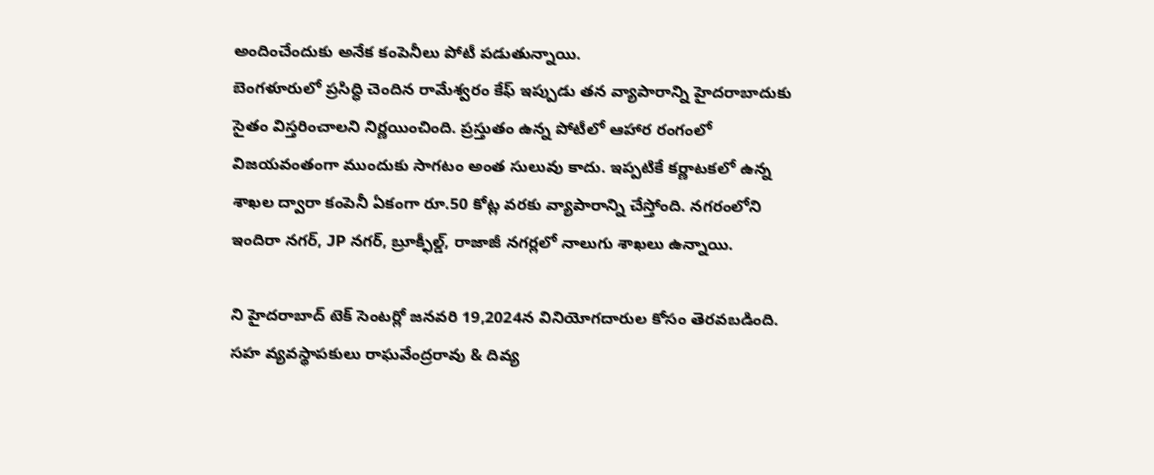అందించేందుకు అనేక కంపెనీలు పోటీ పడుతున్నాయి.
బెంగళూరులో ప్రసిద్ధి చెందిన రామేశ్వరం కేఫ్ ఇప్పుడు తన వ్యాపారాన్ని హైదరాబాదుకు సైతం విస్తరించాలని నిర్ణయించింది. ప్రస్తుతం ఉన్న పోటీలో ఆహార రంగంలో విజయవంతంగా ముందుకు సాగటం అంత సులువు కాదు. ఇప్పటికే కర్ణాటకలో ఉన్న శాఖల ద్వారా కంపెనీ ఏకంగా రూ.50 కోట్ల వరకు వ్యాపారాన్ని చేస్తోంది. నగరంలోని ఇందిరా నగర్, JP నగర్, బ్రూక్ఫీల్డ్, రాజాజీ నగర్లలో నాలుగు శాఖలు ఉన్నాయి.

ని హైదరాబాద్ టెక్ సెంటర్లో జనవరి 19,2024న వినియోగదారుల కోసం తెరవబడింది. సహ వ్యవస్థాపకులు రాఘవేంద్రరావు & దివ్య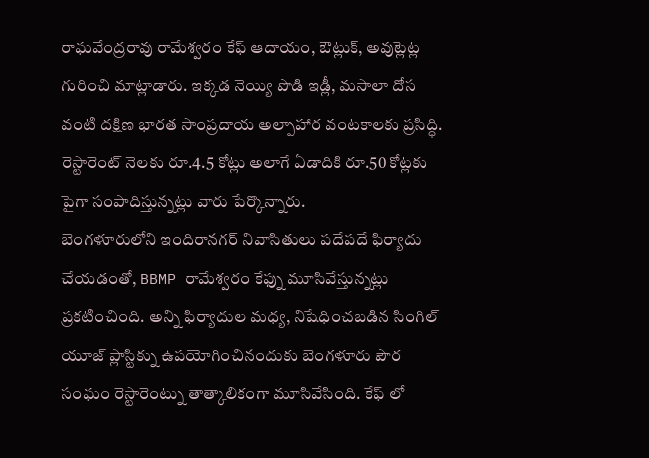రాఘవేంద్రరావు రామేశ్వరం కేఫ్ ఆదాయం, ఔట్లుక్, అవుట్లెట్ల గురించి మాట్లాడారు. ఇక్కడ నెయ్యి పొడి ఇడ్లీ, మసాలా దోస వంటి దక్షిణ భారత సాంప్రదాయ అల్పాహార వంటకాలకు ప్రసిద్ధి. రెస్టారెంట్ నెలకు రూ.4.5 కోట్లు అలాగే ఏడాదికి రూ.50 కోట్లకు పైగా సంపాదిస్తున్నట్లు వారు పేర్కొన్నారు.
బెంగళూరులోని ఇందిరానగర్ నివాసితులు పదేపదే ఫిర్యాదు చేయడంతో, BBMP రామేశ్వరం కేఫ్ను మూసివేస్తున్నట్లు ప్రకటించింది. అన్ని ఫిర్యాదుల మధ్య, నిషేధించబడిన సింగిల్ యూజ్ ప్లాస్టిక్ను ఉపయోగించినందుకు బెంగళూరు పౌర సంఘం రెస్టారెంట్ను తాత్కాలికంగా మూసివేసింది. కేఫ్ లో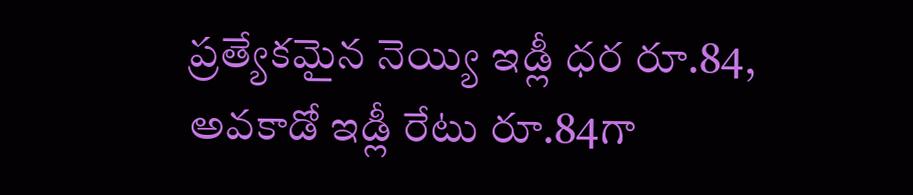ప్రత్యేకమైన నెయ్యి ఇడ్లీ ధర రూ.84, అవకాడో ఇడ్లీ రేటు రూ.84గా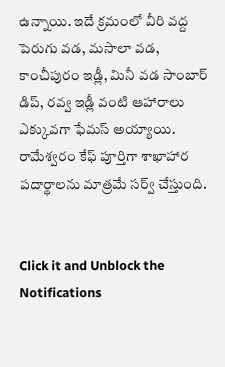ఉన్నాయి. ఇదే క్రమంలో వీరి వద్ద పెరుగు వడ, మసాలా వడ, కాంచీపురం ఇడ్లీ, మినీ వడ సాంబార్ డిప్, రవ్వ ఇడ్లీ వంటి ఆహారాలు ఎక్కువగా ఫేమస్ అయ్యాయి. రామేశ్వరం కేఫ్ పూర్తిగా శాఖాహార పదార్థాలను మాత్రమే సర్వ్ చేస్తుంది.


Click it and Unblock the Notifications